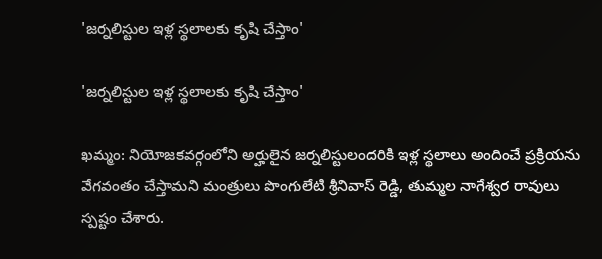'జర్నలిస్టుల ఇళ్ల స్థలాలకు కృషి చేస్తాం'

'జర్నలిస్టుల ఇళ్ల స్థలాలకు కృషి చేస్తాం'

ఖమ్మం: నియోజకవర్గంలోని అర్హులైన జర్నలిస్టులందరికి ఇళ్ల స్థలాలు అందించే ప్రక్రియను వేగవంతం చేస్తామని మంత్రులు పొంగులేటి శ్రీనివాస్ రెడ్డి, తుమ్మల నాగేశ్వర రావులు స్పష్టం చేశారు.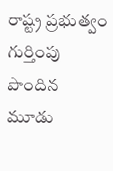రాష్ట్ర ప్రభుత్వం గుర్తింపు పొందిన మూడు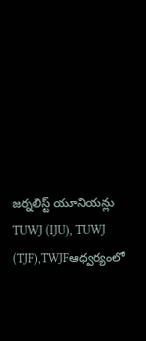జర్నలిస్ట్ యూనియన్లు TUWJ (IJU), TUWJ (TJF),TWJFఆధ్వర్యంలో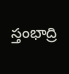స్తంభాద్రి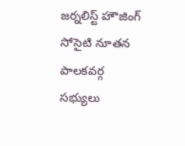జర్నలిస్ట్ హౌజింగ్ సోసైటి నూతన పాలకవర్గ సభ్యులు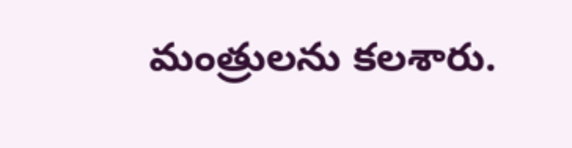మంత్రులను కలశారు.